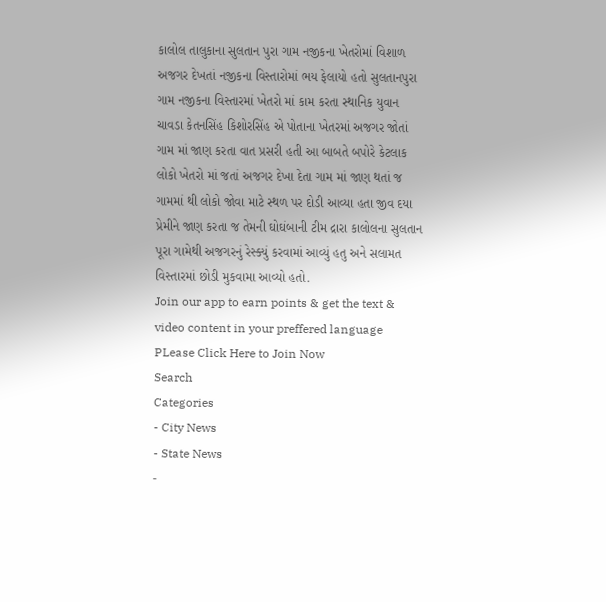કાલોલ તાલુકાના સુલતાન પુરા ગામ નજીકના ખેતરોમાં વિશાળ અજગર દેખતાં નજીકના વિસ્તારોમાં ભય ફેલાયો હતો સુલતાનપુરા ગામ નજીકના વિસ્તારમાં ખેતરો માં કામ કરતા સ્થાનિક યુવાન ચાવડા કેતનસિંહ કિશોરસિંહ એ પોતાના ખેતરમાં અજગર જોતાં ગામ માં જાણ કરતા વાત પ્રસરી હતી આ બાબતે બપોરે કેટલાક લોકો ખેતરો માં જતાં અજગર દેખા દેતા ગામ માં જાણ થતાં જ ગામમાં થી લોકો જોવા માટે સ્થળ પર દોડી આવ્યા હતા જીવ દયા પ્રેમીને જાણ કરતા જ તેમની ઘોઘંબાની ટીમ દ્રારા કાલોલના સુલતાન પૂરા ગામેથી અજગરનું રેસ્ક્યું કરવામાં આવ્યું હતુ અને સલામત વિસ્તારમાં છોડી મુકવામા આવ્યો હતો.
Join our app to earn points & get the text & video content in your preffered language
PLease Click Here to Join Now
Search
Categories
- City News
- State News
-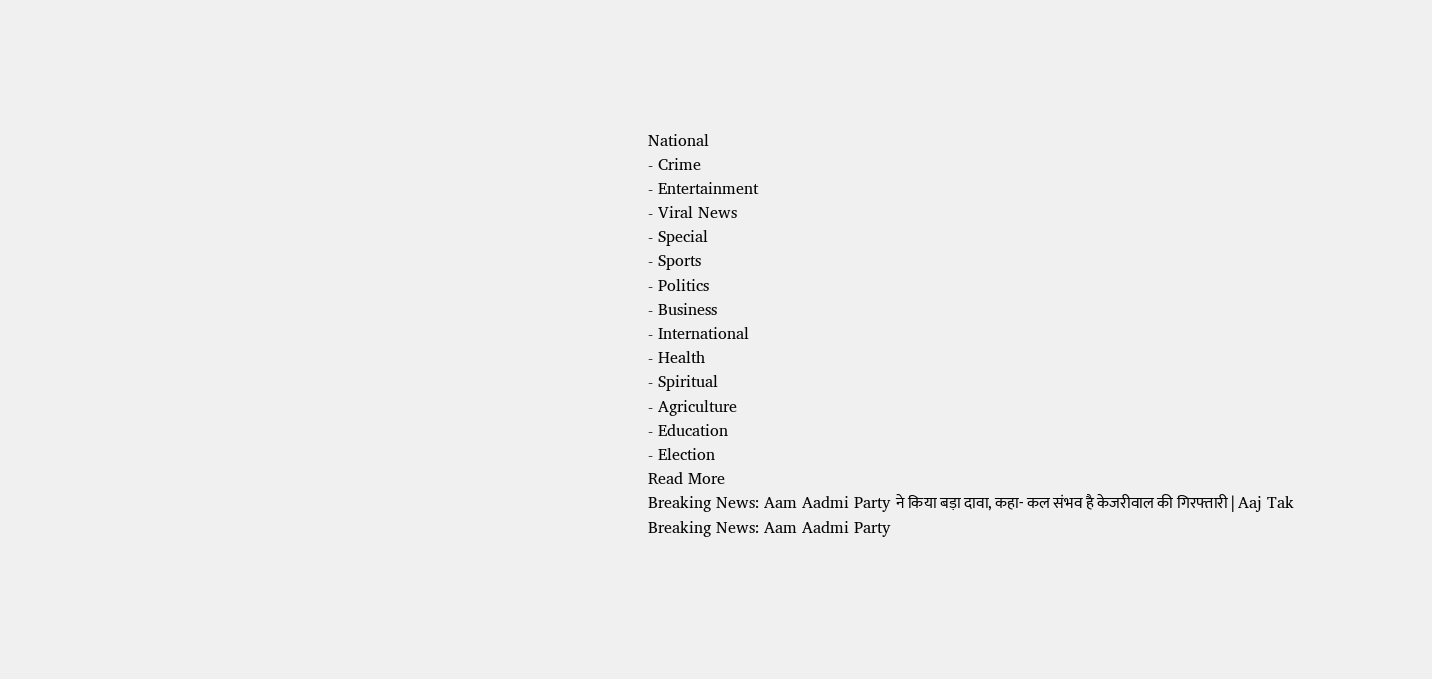National
- Crime
- Entertainment
- Viral News
- Special
- Sports
- Politics
- Business
- International
- Health
- Spiritual
- Agriculture
- Education
- Election
Read More
Breaking News: Aam Aadmi Party ने किया बड़ा दावा, कहा- कल संभव है केजरीवाल की गिरफ्तारी | Aaj Tak
Breaking News: Aam Aadmi Party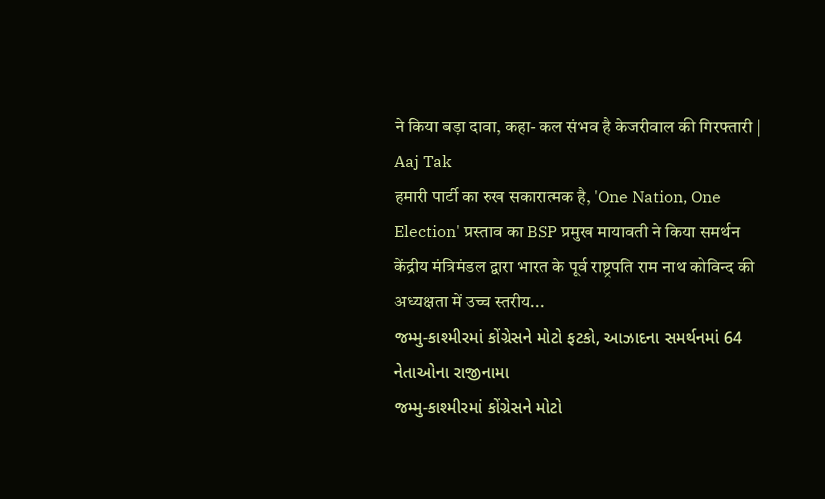ने किया बड़ा दावा, कहा- कल संभव है केजरीवाल की गिरफ्तारी | Aaj Tak
हमारी पार्टी का रुख सकारात्मक है, 'One Nation, One Election' प्रस्ताव का BSP प्रमुख मायावती ने किया समर्थन
केंद्रीय मंत्रिमंडल द्वारा भारत के पूर्व राष्ट्रपति राम नाथ कोविन्द की अध्यक्षता में उच्च स्तरीय...
જમ્મુ-કાશ્મીરમાં કોંગ્રેસને મોટો ફટકો, આઝાદના સમર્થનમાં 64 નેતાઓના રાજીનામા
જમ્મુ-કાશ્મીરમાં કોંગ્રેસને મોટો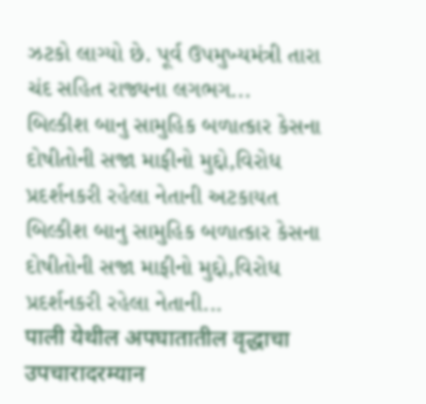ઝટકો લાગ્યો છે. પૂર્વ ઉપમુખ્યમંત્રી તારા ચંદ સહિત રાજ્યના લગભગ...
બિલ્કીશ બાનુ સામુહિક બળાત્કાર કેસના દોષીતોની સજા માફીનો મુદ્દો,વિરોધ પ્રદર્શનકરી રહેલા નેતાની અટકાયત
બિલ્કીશ બાનુ સામુહિક બળાત્કાર કેસના દોષીતોની સજા માફીનો મુદ્દો,વિરોધ પ્રદર્શનકરી રહેલા નેતાની...
पाली येथील अपघातातील वृद्धाचा उपचारादरम्यान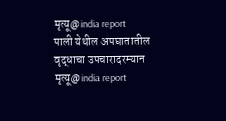मृत्यू@india report
पाली येथील अपघातातील वृद्धाचा उपचारादरम्यान मृत्यू@india report